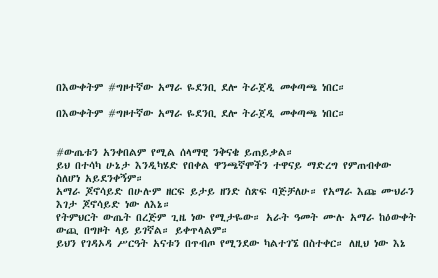በእውቀትም #ግዞተኛው አማራ ዬደንቢ ደሎ ትራጀዲ መቀጣጫ ነበር።

በእውቀትም #ግዞተኛው አማራ ዬደንቢ ደሎ ትራጀዲ መቀጣጫ ነበር።


#ውጤቱን አንቀበልም የሚል ሰላማዊ ንቅናቄ ይጠይቃል።
ይህ በተሳካ ሁኔታ እንዲካሄድ የበቀል ዋንጫኛሞችን ተዋናይ ማድረግ የምጠብቀው ስለሆነ አይደንቀኝም።
አማራ ጆኖሳይድ በሁሉም ዘርፍ ይታይ ዘንድ ስጽፍ ባጅቻለሁ። የአማራ እጩ ሙህራን እገታ ጆኖሳይድ ነው ለእኔ።
የትምህርት ውጤት በረጅም ጊዜ ነው የሚታዬው። አራት ዓመት ሙሉ አማራ ከዕውቀት ውጪ በግዞት ላይ ይገኛል። ይቀጥላልም።
ይህን የገዳኦዳ ሥርዓት አናቱን በጥብጦ የሚንደው ካልተገኜ በስተቀር። ለዚህ ነው እኔ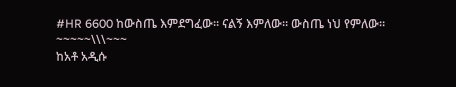#HR 6600 ከውስጤ እምደግፈው። ናልኝ እምለው። ውስጤ ነህ የምለው።
~~~~~\\\~~~
ከአቶ አዲሱ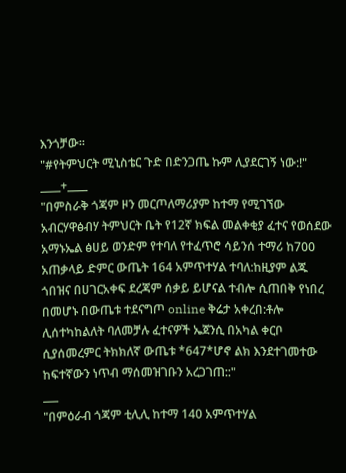እንጎቻው።
"#የትምህርት ሚኒስቴር ጉድ በድንጋጤ ኩም ሊያደርገኝ ነው:!"
____+____
"በምስራቅ ጎጃም ዞን መርጦለማሪያም ከተማ የሚገኘው አብርሃዋፅብሃ ትምህርት ቤት የ12ኛ ክፍል መልቀቂያ ፈተና የወሰደው አማኑኤል ፅሀይ ወንድም የተባለ የተፈጥሮ ሳይንሰ ተማሪ ከ700 አጠቃላይ ድምር ውጤት 164 አምጥተሃል ተባለ:ከዚያም ልጁ ጎበዝና በሀገርአቀፍ ደረጃም ሰቃይ ይሆናል ተብሎ ሲጠበቅ የነበረ በመሆኑ በውጤቱ ተደናግጦ online ቅሬታ አቀረበ:ቶሎ ሊሰተካከልለት ባለመቻሉ ፈተናዎች ኤጀንሲ በአካል ቀርቦ ሲያሰመረምር ትክክለኛ ውጤቱ *647*ሆኖ ልክ እንደተገመተው ከፍተኛውን ነጥብ ማሰመዝገቡን አረጋገጠ::"
___
"በምዕራብ ጎጃም ቲሊሊ ከተማ 140 አምጥተሃል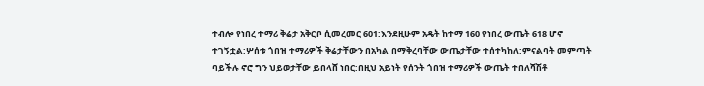ተብሎ የነበረ ተማሪ ቅሬታ አቅርቦ ሲመረመር 601:እንደዚሁም አዴት ከተማ 160 የነበረ ውጤት 618 ሆኖ ተገኝቷል:ሦሰቱ ጎበዝ ተማሪዎች ቅሬታቸውን በአካል በማቅረባቸው ውጤታቸው ተሰተካከለ:ምናልባት መምጣት ባይችሉ ኖሮ ግን ህይወታቸው ይበላሸ ነበር:በዚህ አይነት የሰንት ጎበዝ ተማሪዎች ውጤት ተበለሻሽቶ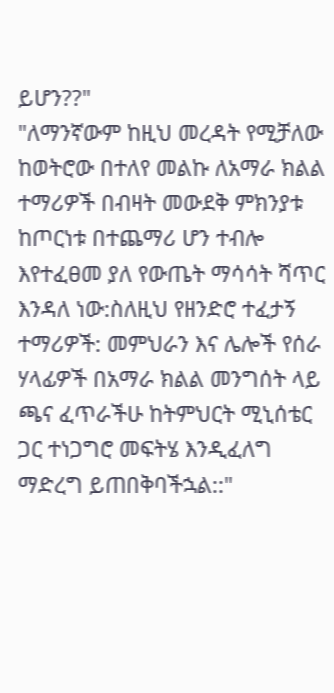ይሆን??"
"ለማንኛውም ከዚህ መረዳት የሚቻለው ከወትሮው በተለየ መልኩ ለአማራ ክልል ተማሪዎች በብዛት መውደቅ ምክንያቱ ከጦርነቱ በተጨማሪ ሆን ተብሎ እየተፈፀመ ያለ የውጤት ማሳሳት ሻጥር እንዳለ ነው:ስለዚህ የዘንድሮ ተፈታኝ ተማሪዎች: መምህራን እና ሌሎች የሰራ ሃላፊዎች በአማራ ክልል መንግሰት ላይ ጫና ፈጥራችሁ ከትምህርት ሚኒሰቴር ጋር ተነጋግሮ መፍትሄ እንዲፈለግ ማድረግ ይጠበቅባችኋል::"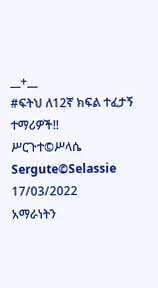__+__
#ፍትህ ለ12ኛ ክፍል ተፈታኝ ተማሪዎች!!
ሥርጉተ©ሥላሴ
Sergute©Selassie
17/03/2022
አማራነትን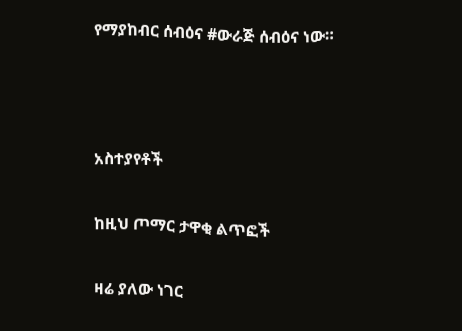የማያከብር ሰብዕና #ውራጅ ሰብዕና ነው።



አስተያየቶች

ከዚህ ጦማር ታዋቂ ልጥፎች

ዛሬ ያለው ነገር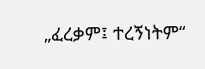„ፈረቃም፤ ተረኝነትም“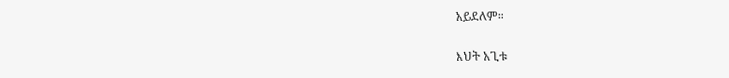አይደለም።

እህት አጊቱ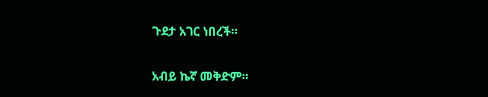ጉደታ አገር ነበረች።

አብይ ኬኛ መቅድም።